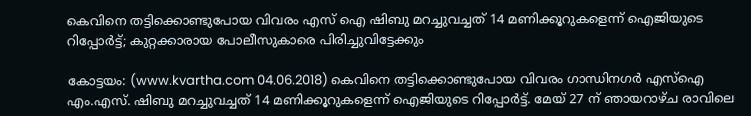കെവിനെ തട്ടിക്കൊണ്ടുപോയ വിവരം എസ് ഐ ഷിബു മറച്ചുവച്ചത് 14 മണിക്കൂറുകളെന്ന് ഐജിയുടെ റിപ്പോര്‍ട്ട്; കുറ്റക്കാരായ പോലീസുകാരെ പിരിച്ചുവിട്ടേക്കും

കോട്ടയം: (www.kvartha.com 04.06.2018) കെവിനെ തട്ടിക്കൊണ്ടുപോയ വിവരം ഗാന്ധിനഗര്‍ എസ്‌ഐ എം.എസ്. ഷിബു മറച്ചുവച്ചത് 14 മണിക്കൂറുകളെന്ന് ഐജിയുടെ റിപ്പോര്‍ട്ട്. മേയ് 27 ന് ഞായറാഴ്ച രാവിലെ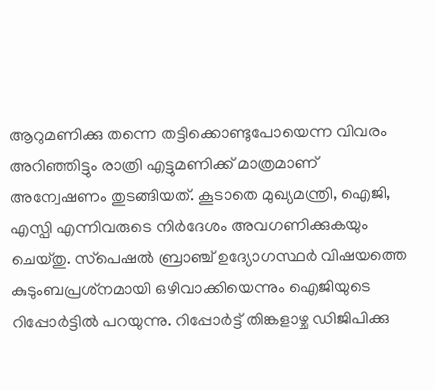ആറുമണിക്കു തന്നെ തട്ടിക്കൊണ്ടുപോയെന്ന വിവരം അറിഞ്ഞിട്ടും രാത്രി എട്ടുമണിക്ക് മാത്രമാണ് അന്വേഷണം തുടങ്ങിയത്. കൂടാതെ മുഖ്യമന്ത്രി, ഐജി, എസ്പി എന്നിവരുടെ നിര്‍ദേശം അവഗണിക്കുകയും ചെയ്തു. സ്‌പെഷല്‍ ബ്രാഞ്ച് ഉദ്യോഗസ്ഥര്‍ വിഷയത്തെ കുടുംബപ്രശ്‌നമായി ഒഴിവാക്കിയെന്നും ഐജിയുടെ റിപ്പോര്‍ട്ടില്‍ പറയുന്നു. റിപ്പോര്‍ട്ട് തിങ്കളാഴ്ച ഡിജിപിക്കു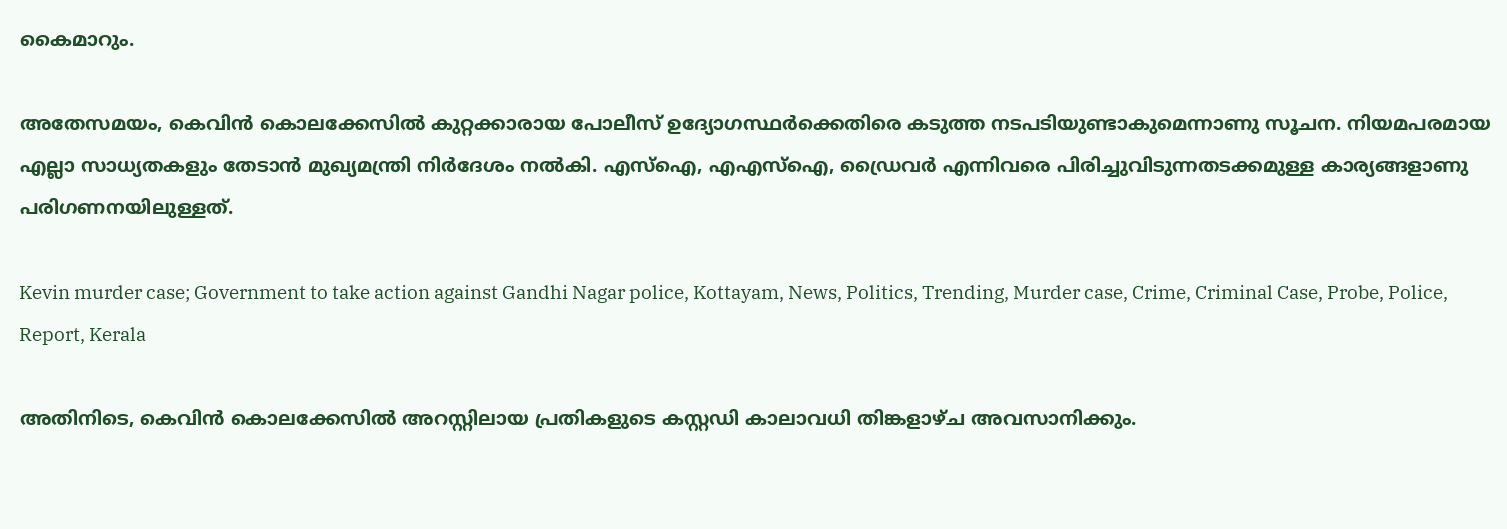കൈമാറും.

അതേസമയം, കെവിന്‍ കൊലക്കേസില്‍ കുറ്റക്കാരായ പോലീസ് ഉദ്യോഗസ്ഥര്‍ക്കെതിരെ കടുത്ത നടപടിയുണ്ടാകുമെന്നാണു സൂചന. നിയമപരമായ എല്ലാ സാധ്യതകളും തേടാന്‍ മുഖ്യമന്ത്രി നിര്‍ദേശം നല്‍കി. എസ്‌ഐ, എഎസ്‌ഐ, ഡ്രൈവര്‍ എന്നിവരെ പിരിച്ചുവിടുന്നതടക്കമുള്ള കാര്യങ്ങളാണു പരിഗണനയിലുള്ളത്.

Kevin murder case; Government to take action against Gandhi Nagar police, Kottayam, News, Politics, Trending, Murder case, Crime, Criminal Case, Probe, Police, Report, Kerala

അതിനിടെ, കെവിന്‍ കൊലക്കേസില്‍ അറസ്റ്റിലായ പ്രതികളുടെ കസ്റ്റഡി കാലാവധി തിങ്കളാഴ്ച അവസാനിക്കും.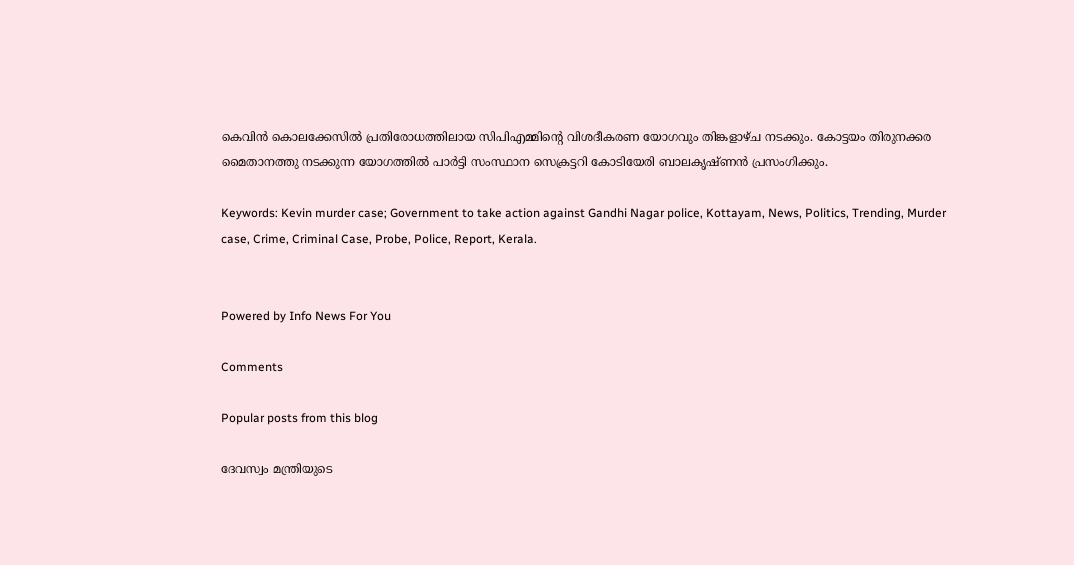കെവിന്‍ കൊലക്കേസില്‍ പ്രതിരോധത്തിലായ സിപിഎമ്മിന്റെ വിശദീകരണ യോഗവും തിങ്കളാഴ്ച നടക്കും. കോട്ടയം തിരുനക്കര മൈതാനത്തു നടക്കുന്ന യോഗത്തില്‍ പാര്‍ട്ടി സംസ്ഥാന സെക്രട്ടറി കോടിയേരി ബാലകൃഷ്ണന്‍ പ്രസംഗിക്കും.

Keywords: Kevin murder case; Government to take action against Gandhi Nagar police, Kottayam, News, Politics, Trending, Murder case, Crime, Criminal Case, Probe, Police, Report, Kerala.


Powered by Info News For You

Comments

Popular posts from this blog

ദേവസ്വം മന്ത്രിയുടെ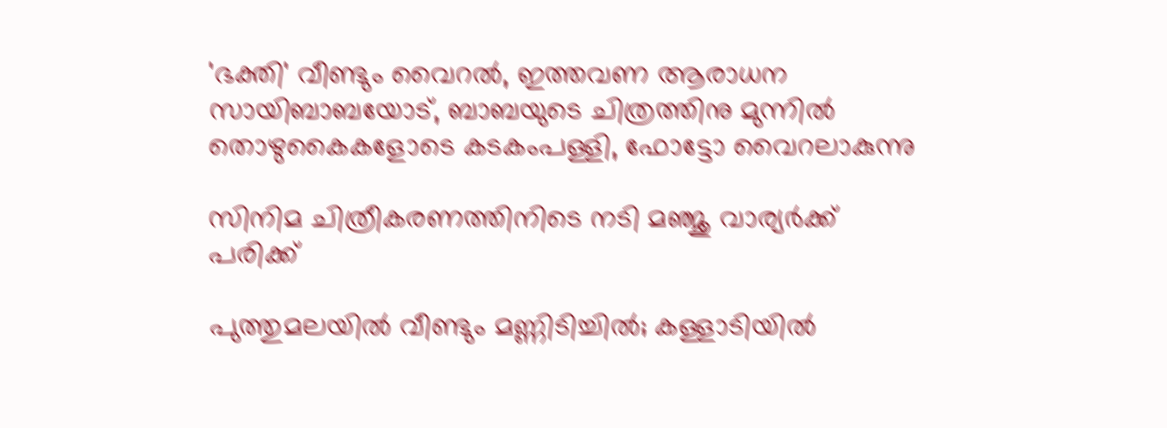'ഭക്തി' വീണ്ടും വൈറല്‍, ഇത്തവണ ആരാധന സായിബാബയോട്, ബാബയുടെ ചിത്രത്തിനു മുന്നില്‍ തൊഴുകൈകളോടെ കടകംപള്ളി, ഫോട്ടോ വൈറലാകുന്നു

സിനിമ ചിത്രീകരണത്തിനിടെ നടി മഞ്ജു വാര്യര്‍ക്ക് പരിക്ക്

പുത്തുമലയില്‍ വീണ്ടും മണ്ണിടിച്ചില്‍; കള്ളാടിയില്‍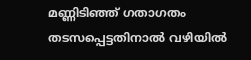മണ്ണിടിഞ്ഞ് ഗതാഗതം തടസപ്പെട്ടതിനാല്‍ വഴിയില്‍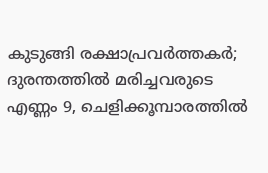കുടുങ്ങി രക്ഷാപ്രവര്‍ത്തകര്‍; ദുരന്തത്തില്‍ മരിച്ചവരുടെ എണ്ണം 9, ചെളിക്കൂമ്പാരത്തില്‍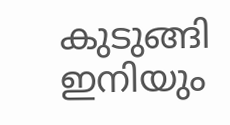കുടുങ്ങി ഇനിയും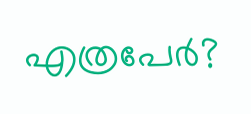എത്രപേര്‍?